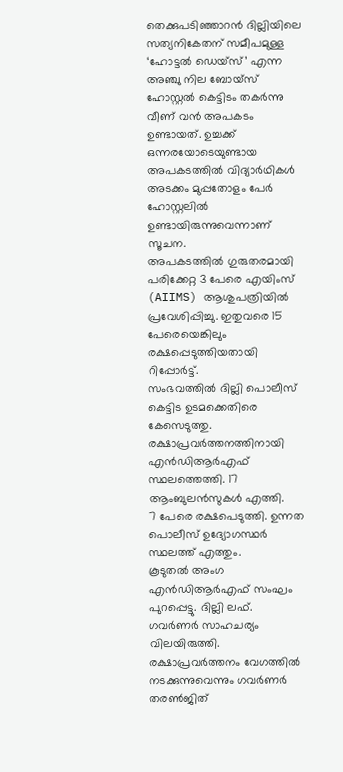തെക്കുപടിഞ്ഞാറൻ ദില്ലിയിലെ സത്യനികേതന് സമീപമുള്ള ‘ഹോട്ടൽ ഡെയ്സ്’ എന്ന അഞ്ചു നില ബോയ്സ് ഹോസ്റ്റൽ കെട്ടിടം തകർന്നു വീണ് വൻ അപകടം ഉണ്ടായത്. ഉച്ചക്ക് ഒന്നരയോടെയുണ്ടായ അപകടത്തിൽ വിദ്യാർഥികൾ അടക്കം മുപ്പതോളം പേർ ഹോസ്റ്റലിൽ ഉണ്ടായിരുന്നുവെന്നാണ് സൂചന.
അപകടത്തിൽ ഗുരുതരമായി പരിക്കേറ്റ 3 പേരെ എയിംസ് (AIIMS) ആശുപത്രിയിൽ പ്രവേശിപ്പിച്ചു. ഇതുവരെ 15 പേരെയെങ്കിലും രക്ഷപ്പെടുത്തിയതായി റിപ്പോർട്ട്.
സംഭവത്തിൽ ദില്ലി പൊലീസ് കെട്ടിട ഉടമക്കെതിരെ കേസെടുത്തു.
രക്ഷാപ്രവർത്തനത്തിനായി എൻഡിആർഎഫ് സ്ഥലത്തെത്തി. 17 ആംബുലൻസുകൾ എത്തി.
7 പേരെ രക്ഷപെടുത്തി. ഉന്നത പൊലീസ് ഉദ്യോഗസ്ഥർ സ്ഥലത്ത് എത്തും.
കൂടുതൽ അംഗ എൻഡിആർഎഫ് സംഘം പുറപ്പെട്ടു. ദില്ലി ലഫ്.
ഗവർണർ സാഹചര്യം വിലയിരുത്തി. രക്ഷാപ്രവർത്തനം വേഗത്തിൽ നടക്കുന്നുവെന്നും ഗവർണർ തരൺജിത്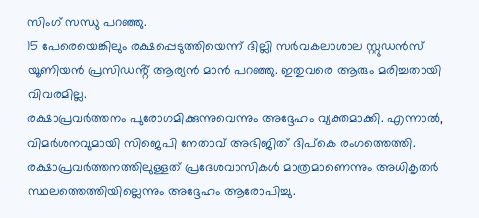സിംഗ് സന്ധു പറഞ്ഞു.
15 പേരെയെങ്കിലും രക്ഷപ്പെടുത്തിയെന്ന് ദില്ലി സർവകലാശാല സ്റ്റുഡൻസ് യൂണിയൻ പ്രസിഡൻ്റ് ആര്യൻ മാൻ പറഞ്ഞു. ഇതുവരെ ആരും മരിച്ചതായി വിവരമില്ല.
രക്ഷാപ്രവർത്തനം പുരോഗമിക്കുന്നുവെന്നും അദ്ദേഹം വ്യക്തമാക്കി. എന്നാൽ, വിമർശനവുമായി സിജെപി നേതാവ് അഭിജിത് ദിപ്കെ രംഗത്തെത്തി.
രക്ഷാപ്രവർത്തനത്തിലുള്ളത് പ്രദേശവാസികൾ മാത്രമാണെന്നും അധികൃതർ സ്ഥലത്തെത്തിയില്ലെന്നും അദ്ദേഹം ആരോപിച്ചു.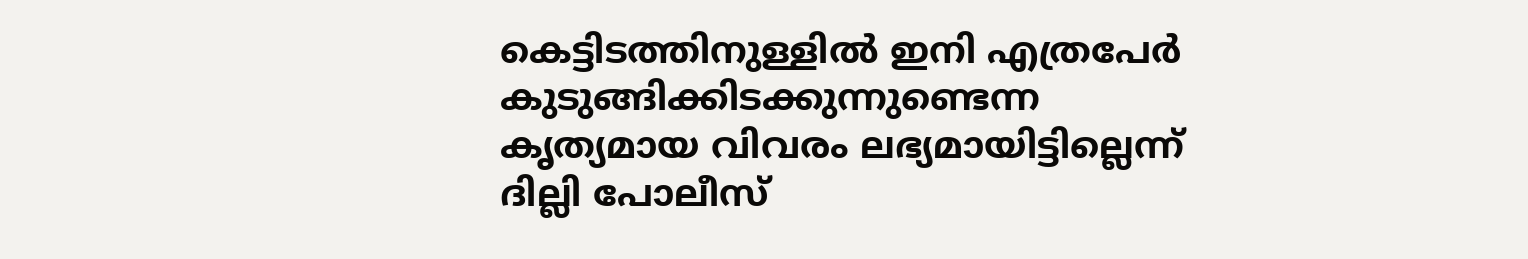കെട്ടിടത്തിനുള്ളിൽ ഇനി എത്രപേർ കുടുങ്ങിക്കിടക്കുന്നുണ്ടെന്ന കൃത്യമായ വിവരം ലഭ്യമായിട്ടില്ലെന്ന് ദില്ലി പോലീസ്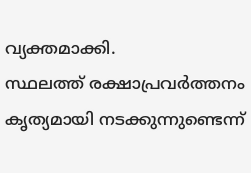വ്യക്തമാക്കി.
സ്ഥലത്ത് രക്ഷാപ്രവർത്തനം കൃത്യമായി നടക്കുന്നുണ്ടെന്ന്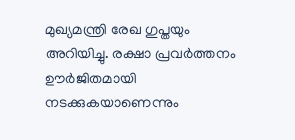മുഖ്യമന്ത്രി രേഖ ഗുപ്തയും അറിയിച്ചു. രക്ഷാ പ്രവർത്തനം ഊർജിതമായി നടക്കുകയാണെന്നും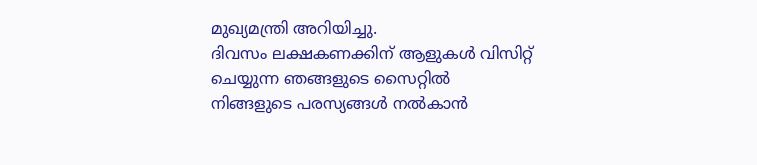മുഖ്യമന്ത്രി അറിയിച്ചു.
ദിവസം ലക്ഷകണക്കിന് ആളുകൾ വിസിറ്റ് ചെയ്യുന്ന ഞങ്ങളുടെ സൈറ്റിൽ നിങ്ങളുടെ പരസ്യങ്ങൾ നൽകാൻ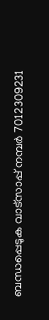ബന്ധപ്പെടുക വാട്സാപ്പ് നമ്പർ 7012309231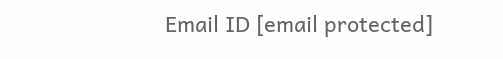Email ID [email protected]